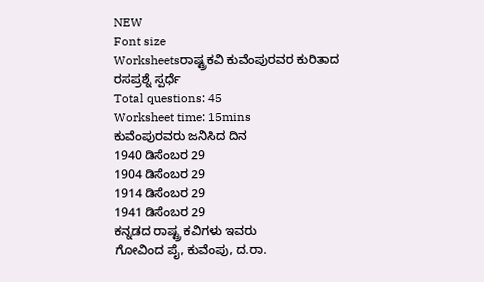NEW
Font size
Worksheetsರಾಷ್ಟ್ರಕವಿ ಕುವೆಂಪುರವರ ಕುರಿತಾದ ರಸಪ್ರಶ್ನೆ ಸ್ಪರ್ಧೆ
Total questions: 45
Worksheet time: 15mins
ಕುವೆಂಪುರವರು ಜನಿಸಿದ ದಿನ
1940 ಡಿಸೆಂಬರ 29
1904 ಡಿಸೆಂಬರ 29
1914 ಡಿಸೆಂಬರ 29
1941 ಡಿಸೆಂಬರ 29
ಕನ್ನಡದ ರಾಷ್ಟ್ರ ಕವಿಗಳು ಇವರು
ಗೋವಿಂದ ಪೈ, ಕುವೆಂಪು, ದ.ರಾ.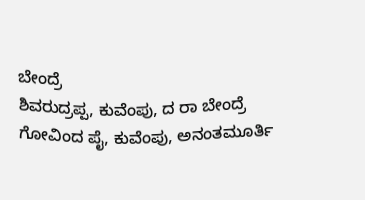ಬೇಂದ್ರೆ
ಶಿವರುದ್ರಪ್ಪ, ಕುವೆಂಪು, ದ ರಾ ಬೇಂದ್ರೆ
ಗೋವಿಂದ ಪೈ, ಕುವೆಂಪು, ಅನಂತಮೂರ್ತಿ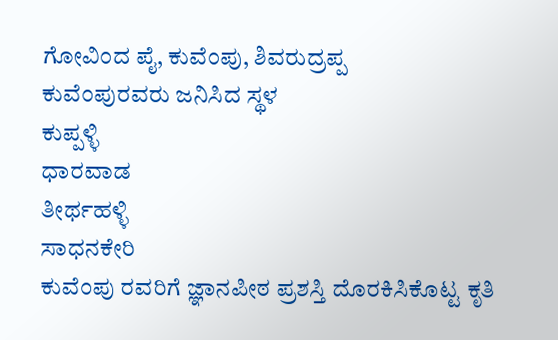ಗೋವಿಂದ ಪೈ, ಕುವೆಂಪು, ಶಿವರುದ್ರಪ್ಪ
ಕುವೆಂಪುರವರು ಜನಿಸಿದ ಸ್ಥಳ
ಕುಪ್ಪಳ್ಳಿ
ಧಾರವಾಡ
ತೀರ್ಥಹಳ್ಳಿ
ಸಾಧನಕೇರಿ
ಕುವೆಂಪು ರವರಿಗೆ ಜ್ಞಾನಪೀಠ ಪ್ರಶಸ್ತಿ ದೊರಕಿಸಿಕೊಟ್ಟ ಕೃತಿ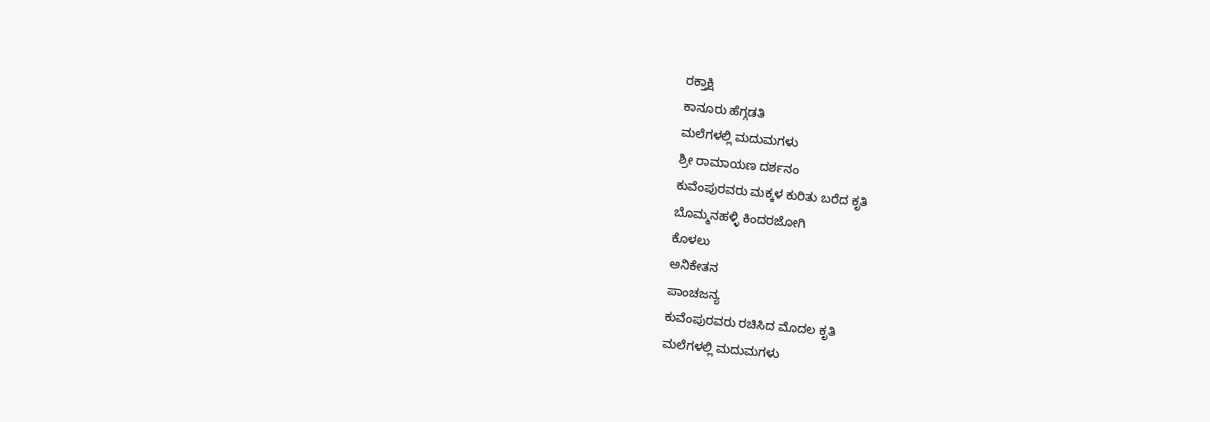ರಕ್ತಾಕ್ಷಿ
ಕಾನೂರು ಹೆಗ್ಗಡತಿ
ಮಲೆಗಳಲ್ಲಿ ಮದುಮಗಳು
ಶ್ರೀ ರಾಮಾಯಣ ದರ್ಶನಂ
ಕುವೆಂಪುರವರು ಮಕ್ಕಳ ಕುರಿತು ಬರೆದ ಕೃತಿ
ಬೊಮ್ಮನಹಳ್ಳಿ ಕಿಂದರಜೋಗಿ
ಕೊಳಲು
ಅನಿಕೇತನ
ಪಾಂಚಜನ್ಯ
ಕುವೆಂಪುರವರು ರಚಿಸಿದ ಮೊದಲ ಕೃತಿ
ಮಲೆಗಳಲ್ಲಿ ಮದುಮಗಳು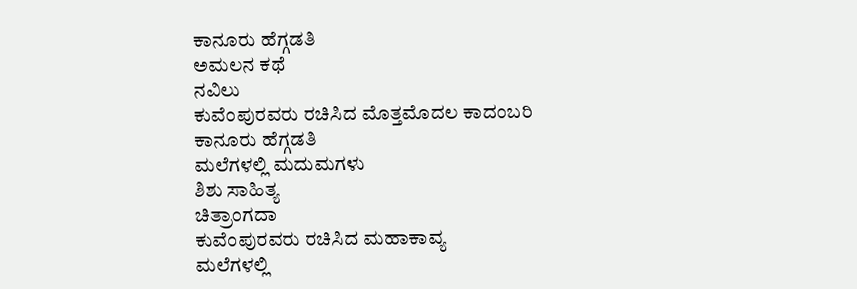ಕಾನೂರು ಹೆಗ್ಗಡತಿ
ಅಮಲನ ಕಥೆ
ನವಿಲು
ಕುವೆಂಪುರವರು ರಚಿಸಿದ ಮೊತ್ತಮೊದಲ ಕಾದಂಬರಿ
ಕಾನೂರು ಹೆಗ್ಗಡತಿ
ಮಲೆಗಳಲ್ಲಿ ಮದುಮಗಳು
ಶಿಶು ಸಾಹಿತ್ಯ
ಚಿತ್ರಾಂಗದಾ
ಕುವೆಂಪುರವರು ರಚಿಸಿದ ಮಹಾಕಾವ್ಯ
ಮಲೆಗಳಲ್ಲಿ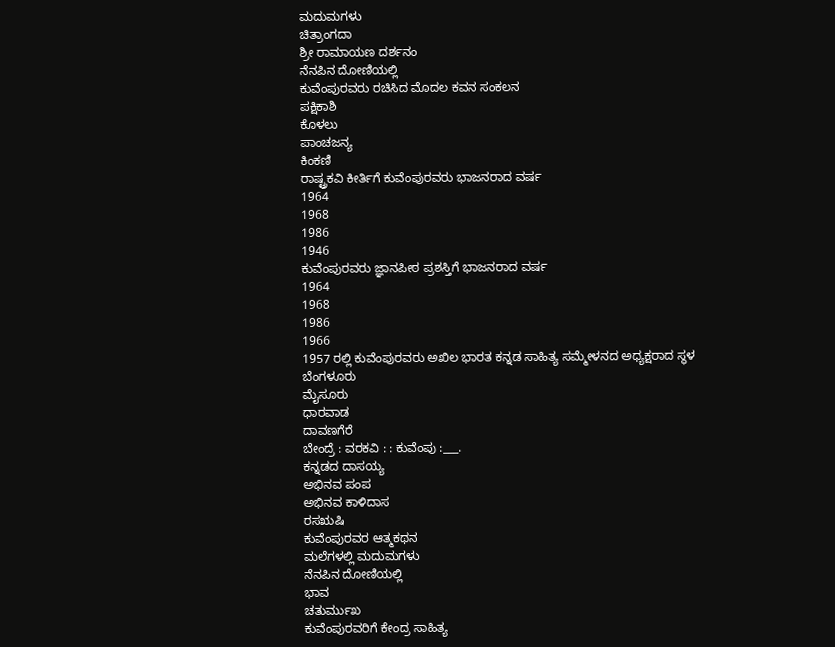ಮದುಮಗಳು
ಚಿತ್ರಾಂಗದಾ
ಶ್ರೀ ರಾಮಾಯಣ ದರ್ಶನಂ
ನೆನಪಿನ ದೋಣಿಯಲ್ಲಿ
ಕುವೆಂಪುರವರು ರಚಿಸಿದ ಮೊದಲ ಕವನ ಸಂಕಲನ
ಪಕ್ಷಿಕಾಶಿ
ಕೊಳಲು
ಪಾಂಚಜನ್ಯ
ಕಿಂಕಣಿ
ರಾಷ್ಟ್ರಕವಿ ಕೀರ್ತಿಗೆ ಕುವೆಂಪುರವರು ಭಾಜನರಾದ ವರ್ಷ
1964
1968
1986
1946
ಕುವೆಂಪುರವರು ಜ್ಞಾನಪೀಠ ಪ್ರಶಸ್ತಿಗೆ ಭಾಜನರಾದ ವರ್ಷ
1964
1968
1986
1966
1957 ರಲ್ಲಿ ಕುವೆಂಪುರವರು ಅಖಿಲ ಭಾರತ ಕನ್ನಡ ಸಾಹಿತ್ಯ ಸಮ್ಮೇಳನದ ಅಧ್ಯಕ್ಷರಾದ ಸ್ಥಳ
ಬೆಂಗಳೂರು
ಮೈಸೂರು
ಧಾರವಾಡ
ದಾವಣಗೆರೆ
ಬೇಂದ್ರೆ : ವರಕವಿ : : ಕುವೆಂಪು :___.
ಕನ್ನಡದ ದಾಸಯ್ಯ
ಅಭಿನವ ಪಂಪ
ಅಭಿನವ ಕಾಳಿದಾಸ
ರಸಋಷಿ
ಕುವೆಂಪುರವರ ಆತ್ಮಕಥನ
ಮಲೆಗಳಲ್ಲಿ ಮದುಮಗಳು
ನೆನಪಿನ ದೋಣಿಯಲ್ಲಿ
ಭಾವ
ಚತುರ್ಮುಖ
ಕುವೆಂಪುರವರಿಗೆ ಕೇಂದ್ರ ಸಾಹಿತ್ಯ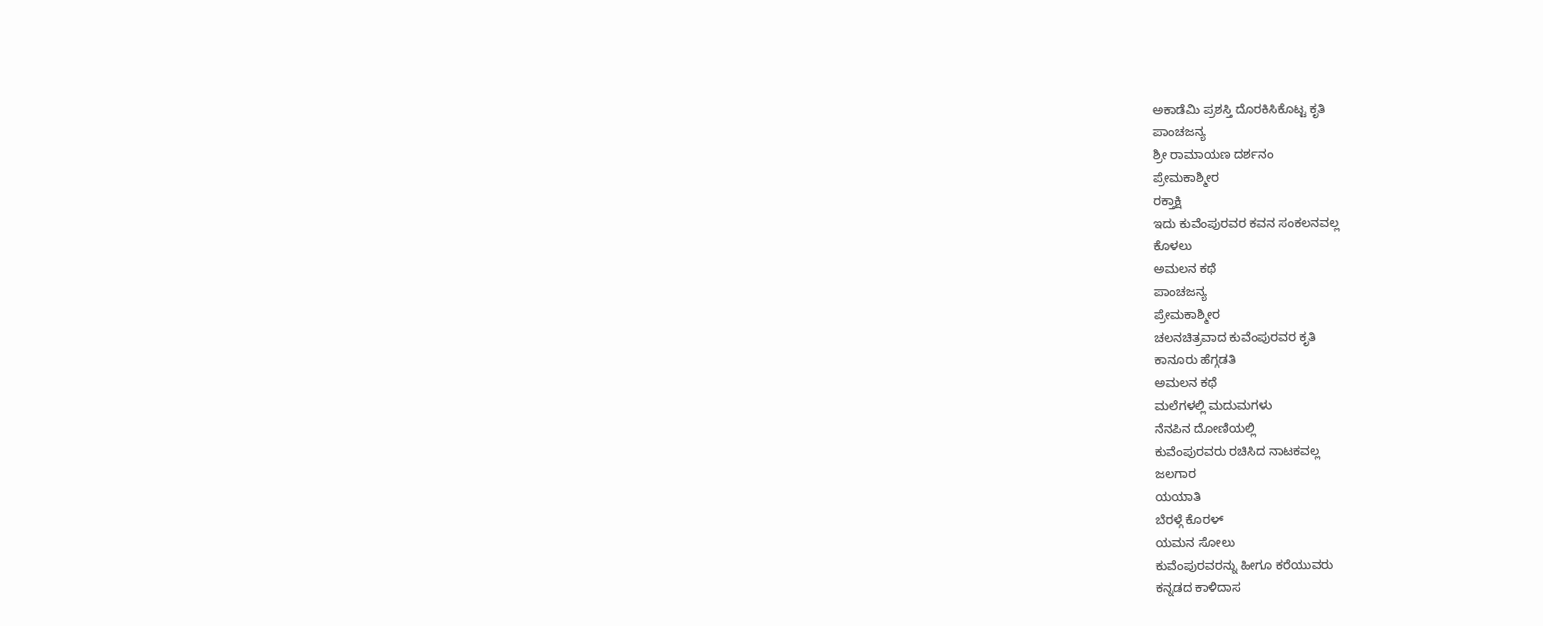ಅಕಾಡೆಮಿ ಪ್ರಶಸ್ತಿ ದೊರಕಿಸಿಕೊಟ್ಟ ಕೃತಿ
ಪಾಂಚಜನ್ಯ
ಶ್ರೀ ರಾಮಾಯಣ ದರ್ಶನಂ
ಪ್ರೇಮಕಾಶ್ಮೀರ
ರಕ್ತಾಕ್ಷಿ
ಇದು ಕುವೆಂಪುರವರ ಕವನ ಸಂಕಲನವಲ್ಲ
ಕೊಳಲು
ಅಮಲನ ಕಥೆ
ಪಾಂಚಜನ್ಯ
ಪ್ರೇಮಕಾಶ್ಮೀರ
ಚಲನಚಿತ್ರವಾದ ಕುವೆಂಪುರವರ ಕೃತಿ
ಕಾನೂರು ಹೆಗ್ಗಡತಿ
ಅಮಲನ ಕಥೆ
ಮಲೆಗಳಲ್ಲಿ ಮದುಮಗಳು
ನೆನಪಿನ ದೋಣಿಯಲ್ಲಿ
ಕುವೆಂಪುರವರು ರಚಿಸಿದ ನಾಟಕವಲ್ಲ
ಜಲಗಾರ
ಯಯಾತಿ
ಬೆರಳ್ಗೆ ಕೊರಳ್
ಯಮನ ಸೋಲು
ಕುವೆಂಪುರವರನ್ನು ಹೀಗೂ ಕರೆಯುವರು
ಕನ್ನಡದ ಕಾಳಿದಾಸ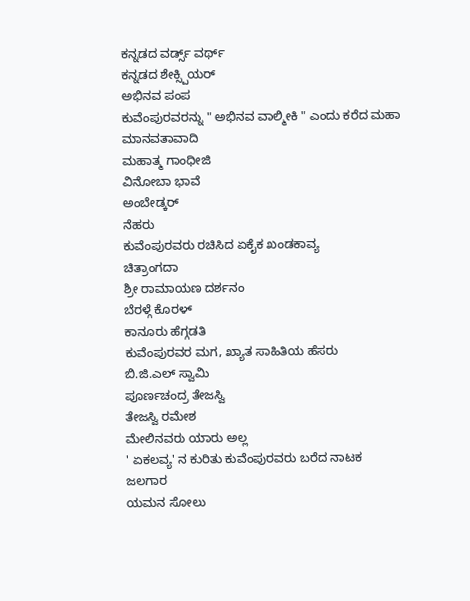ಕನ್ನಡದ ವರ್ಡ್ಸ್ ವರ್ಥ್
ಕನ್ನಡದ ಶೇಕ್ಸ್ಪಿಯರ್
ಅಭಿನವ ಪಂಪ
ಕುವೆಂಪುರವರನ್ನು " ಅಭಿನವ ವಾಲ್ಮೀಕಿ " ಎಂದು ಕರೆದ ಮಹಾ ಮಾನವತಾವಾದಿ
ಮಹಾತ್ಮ ಗಾಂಧೀಜಿ
ವಿನೋಬಾ ಭಾವೆ
ಅಂಬೇಡ್ಕರ್
ನೆಹರು
ಕುವೆಂಪುರವರು ರಚಿಸಿದ ಏಕೈಕ ಖಂಡಕಾವ್ಯ
ಚಿತ್ರಾಂಗದಾ
ಶ್ರೀ ರಾಮಾಯಣ ದರ್ಶನಂ
ಬೆರಳ್ಗೆ ಕೊರಳ್
ಕಾನೂರು ಹೆಗ್ಗಡತಿ
ಕುವೆಂಪುರವರ ಮಗ, ಖ್ಯಾತ ಸಾಹಿತಿಯ ಹೆಸರು
ಬಿ.ಜಿ.ಎಲ್ ಸ್ವಾಮಿ
ಪೂರ್ಣಚಂದ್ರ ತೇಜಸ್ವಿ
ತೇಜಸ್ವಿ ರಮೇಶ
ಮೇಲಿನವರು ಯಾರು ಅಲ್ಲ
' ಏಕಲವ್ಯ' ನ ಕುರಿತು ಕುವೆಂಪುರವರು ಬರೆದ ನಾಟಕ
ಜಲಗಾರ
ಯಮನ ಸೋಲು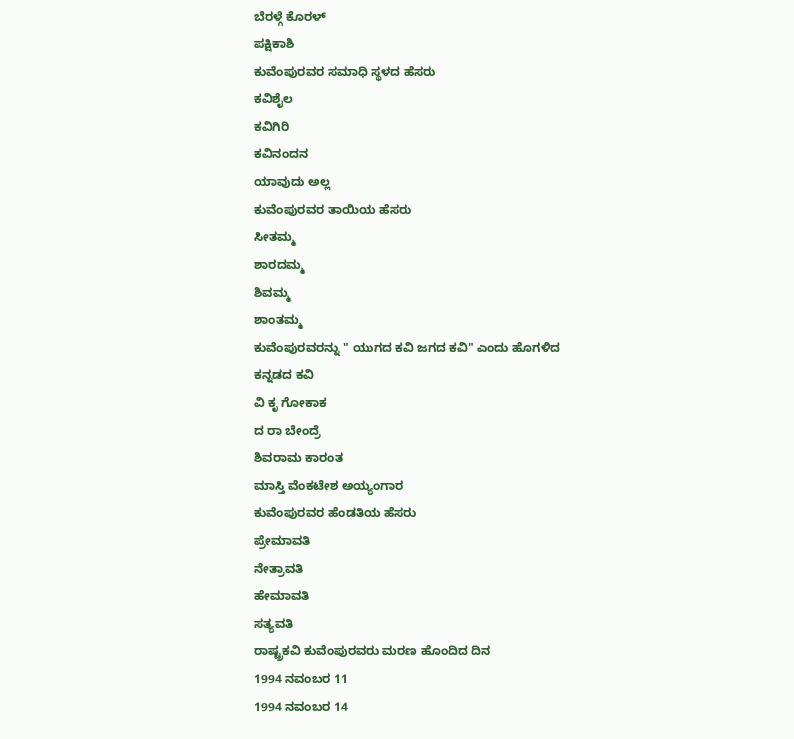ಬೆರಳ್ಗೆ ಕೊರಳ್
ಪಕ್ಷಿಕಾಶಿ
ಕುವೆಂಪುರವರ ಸಮಾಧಿ ಸ್ಥಳದ ಹೆಸರು
ಕವಿಶೈಲ
ಕವಿಗಿರಿ
ಕವಿನಂದನ
ಯಾವುದು ಅಲ್ಲ
ಕುವೆಂಪುರವರ ತಾಯಿಯ ಹೆಸರು
ಸೀತಮ್ಮ
ಶಾರದಮ್ಮ
ಶಿವಮ್ಮ
ಶಾಂತಮ್ಮ
ಕುವೆಂಪುರವರನ್ನು " ಯುಗದ ಕವಿ ಜಗದ ಕವಿ" ಎಂದು ಹೊಗಳಿದ ಕನ್ನಡದ ಕವಿ
ವಿ ಕೃ ಗೋಕಾಕ
ದ ರಾ ಬೇಂದ್ರೆ
ಶಿವರಾಮ ಕಾರಂತ
ಮಾಸ್ತಿ ವೆಂಕಟೇಶ ಅಯ್ಯಂಗಾರ
ಕುವೆಂಪುರವರ ಹೆಂಡತಿಯ ಹೆಸರು
ಪ್ರೇಮಾವತಿ
ನೇತ್ರಾವತಿ
ಹೇಮಾವತಿ
ಸತ್ಯವತಿ
ರಾಷ್ಟ್ರಕವಿ ಕುವೆಂಪುರವರು ಮರಣ ಹೊಂದಿದ ದಿನ
1994 ನವಂಬರ 11
1994 ನವಂಬರ 14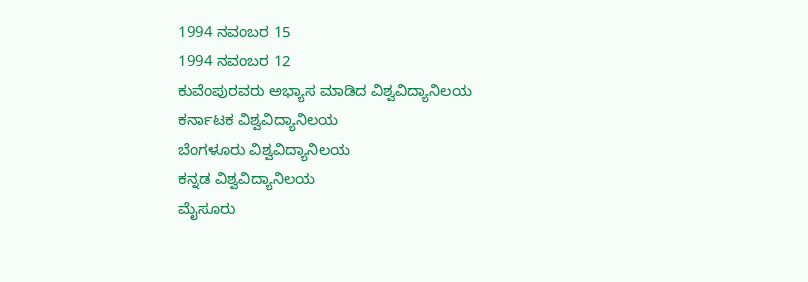1994 ನವಂಬರ 15
1994 ನವಂಬರ 12
ಕುವೆಂಪುರವರು ಅಭ್ಯಾಸ ಮಾಡಿದ ವಿಶ್ವವಿದ್ಯಾನಿಲಯ
ಕರ್ನಾಟಕ ವಿಶ್ವವಿದ್ಯಾನಿಲಯ
ಬೆಂಗಳೂರು ವಿಶ್ವವಿದ್ಯಾನಿಲಯ
ಕನ್ನಡ ವಿಶ್ವವಿದ್ಯಾನಿಲಯ
ಮೈಸೂರು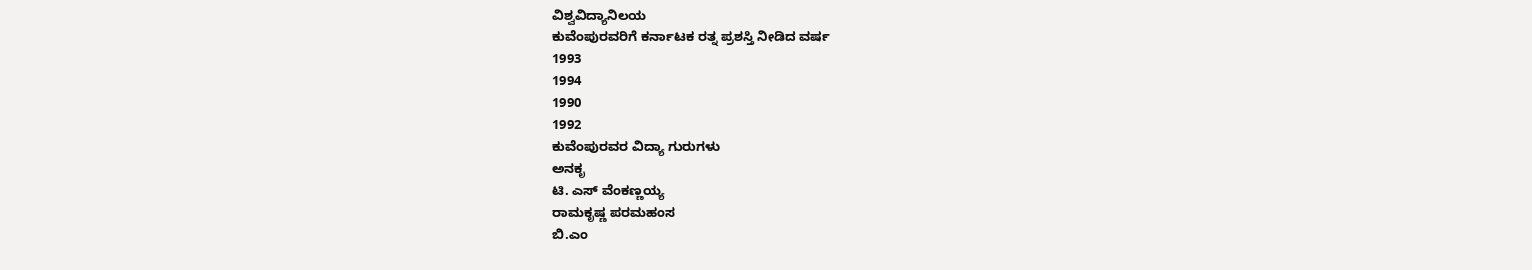ವಿಶ್ವವಿದ್ಯಾನಿಲಯ
ಕುವೆಂಪುರವರಿಗೆ ಕರ್ನಾಟಕ ರತ್ನ ಪ್ರಶಸ್ತಿ ನೀಡಿದ ವರ್ಷ
1993
1994
1990
1992
ಕುವೆಂಪುರವರ ವಿದ್ಯಾ ಗುರುಗಳು
ಅನಕೃ
ಟಿ. ಎಸ್ ವೆಂಕಣ್ಣಯ್ಯ
ರಾಮಕೃಷ್ಣ ಪರಮಹಂಸ
ಬಿ.ಎಂ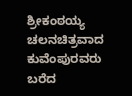ಶ್ರೀಕಂಠಯ್ಯ
ಚಲನಚಿತ್ರವಾದ ಕುವೆಂಪುರವರು ಬರೆದ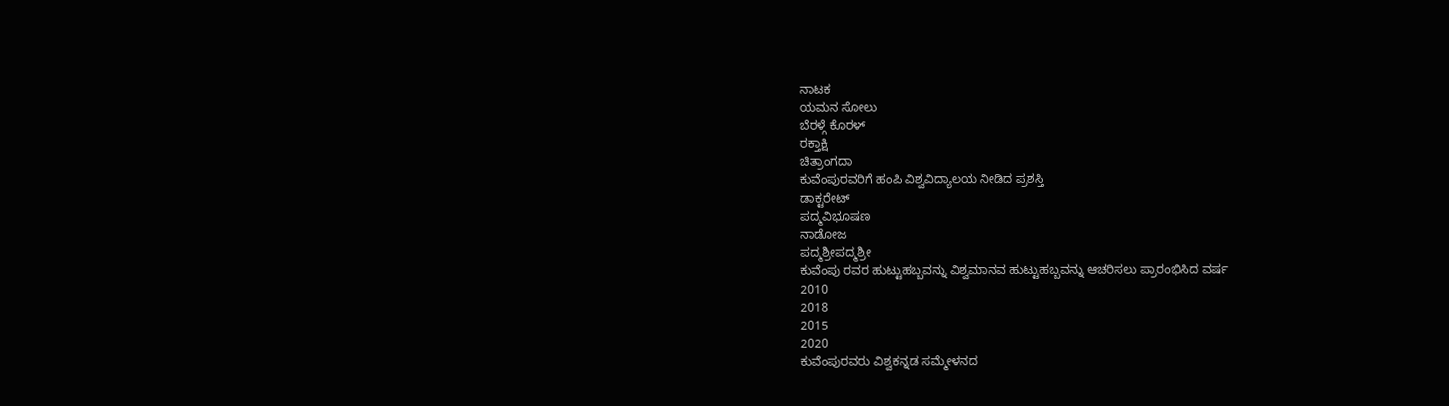ನಾಟಕ
ಯಮನ ಸೋಲು
ಬೆರಳ್ಗೆ ಕೊರಳ್
ರಕ್ತಾಕ್ಷಿ
ಚಿತ್ರಾಂಗದಾ
ಕುವೆಂಪುರವರಿಗೆ ಹಂಪಿ ವಿಶ್ವವಿದ್ಯಾಲಯ ನೀಡಿದ ಪ್ರಶಸ್ತಿ
ಡಾಕ್ಟರೇಟ್
ಪದ್ಮವಿಭೂಷಣ
ನಾಡೋಜ
ಪದ್ಮಶ್ರೀಪದ್ಮಶ್ರೀ
ಕುವೆಂಪು ರವರ ಹುಟ್ಟುಹಬ್ಬವನ್ನು ವಿಶ್ವಮಾನವ ಹುಟ್ಟುಹಬ್ಬವನ್ನು ಆಚರಿಸಲು ಪ್ರಾರಂಭಿಸಿದ ವರ್ಷ
2010
2018
2015
2020
ಕುವೆಂಪುರವರು ವಿಶ್ವಕನ್ನಡ ಸಮ್ಮೇಳನದ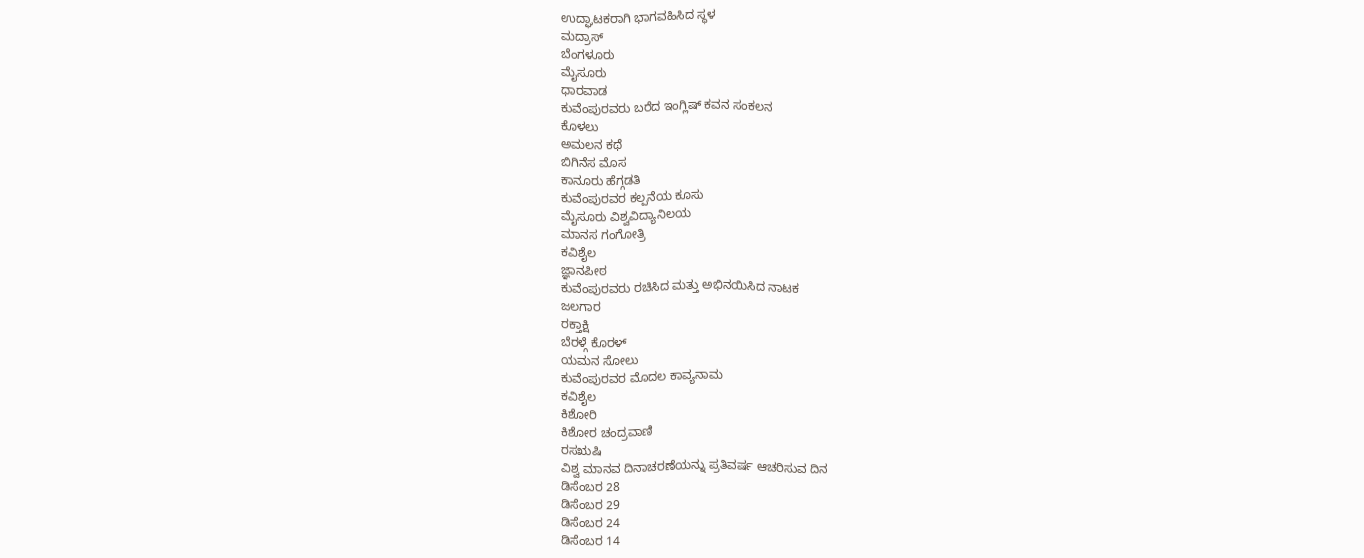ಉದ್ಘಾಟಕರಾಗಿ ಭಾಗವಹಿಸಿದ ಸ್ಥಳ
ಮದ್ರಾಸ್
ಬೆಂಗಳೂರು
ಮೈಸೂರು
ಧಾರವಾಡ
ಕುವೆಂಪುರವರು ಬರೆದ ಇಂಗ್ಲಿಷ್ ಕವನ ಸಂಕಲನ
ಕೊಳಲು
ಅಮಲನ ಕಥೆ
ಬಿಗಿನೆಸ ಮೊಸ
ಕಾನೂರು ಹೆಗ್ಗಡತಿ
ಕುವೆಂಪುರವರ ಕಲ್ಪನೆಯ ಕೂಸು
ಮೈಸೂರು ವಿಶ್ವವಿದ್ಯಾನಿಲಯ
ಮಾನಸ ಗಂಗೋತ್ರಿ
ಕವಿಶೈಲ
ಜ್ಞಾನಪೀಠ
ಕುವೆಂಪುರವರು ರಚಿಸಿದ ಮತ್ತು ಅಭಿನಯಿಸಿದ ನಾಟಕ
ಜಲಗಾರ
ರಕ್ತಾಕ್ಷಿ
ಬೆರಳ್ಗೆ ಕೊರಳ್
ಯಮನ ಸೋಲು
ಕುವೆಂಪುರವರ ಮೊದಲ ಕಾವ್ಯನಾಮ
ಕವಿಶೈಲ
ಕಿಶೋರಿ
ಕಿಶೋರ ಚಂದ್ರವಾಣಿ
ರಸಋಷಿ
ವಿಶ್ವ ಮಾನವ ದಿನಾಚರಣೆಯನ್ನು ಪ್ರತಿವರ್ಷ ಆಚರಿಸುವ ದಿನ
ಡಿಸೆಂಬರ 28
ಡಿಸೆಂಬರ 29
ಡಿಸೆಂಬರ 24
ಡಿಸೆಂಬರ 14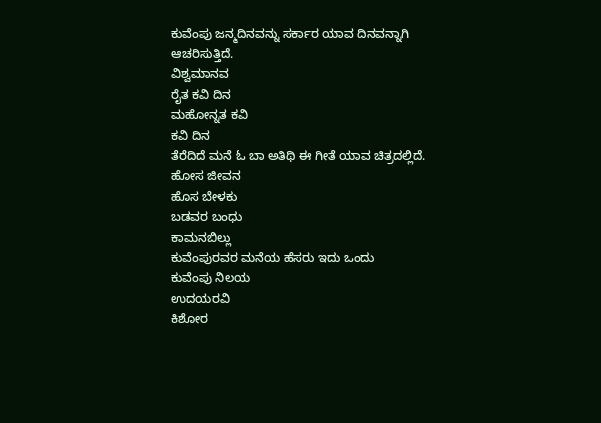ಕುವೆಂಪು ಜನ್ಮದಿನವನ್ನು ಸರ್ಕಾರ ಯಾವ ದಿನವನ್ನಾಗಿ ಆಚರಿಸುತ್ತಿದೆ.
ವಿಶ್ವಮಾನವ
ರೈತ ಕವಿ ದಿನ
ಮಹೋನ್ನತ ಕವಿ
ಕವಿ ದಿನ
ತೆರೆದಿದೆ ಮನೆ ಓ ಬಾ ಅತಿಥಿ ಈ ಗೀತೆ ಯಾವ ಚಿತ್ರದಲ್ಲಿದೆ.
ಹೋಸ ಜೀವನ
ಹೊಸ ಬೇಳಕು
ಬಡವರ ಬಂಧು
ಕಾಮನಬಿಲ್ಲು
ಕುವೆಂಪುರವರ ಮನೆಯ ಹೆಸರು ಇದು ಒಂದು
ಕುವೆಂಪು ನಿಲಯ
ಉದಯರವಿ
ಕಿಶೋರ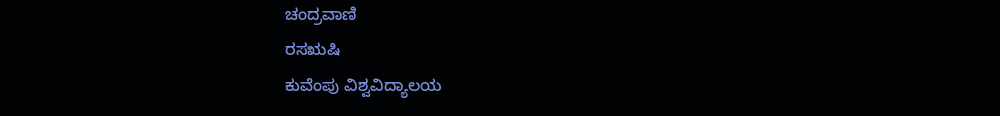ಚಂದ್ರವಾಣಿ
ರಸಋಷಿ
ಕುವೆಂಪು ವಿಶ್ವವಿದ್ಯಾಲಯ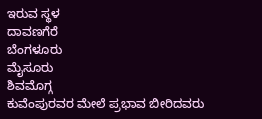ಇರುವ ಸ್ಥಳ
ದಾವಣಗೆರೆ
ಬೆಂಗಳೂರು
ಮೈಸೂರು
ಶಿವಮೊಗ್ಗ
ಕುವೆಂಪುರವರ ಮೇಲೆ ಪ್ರಭಾವ ಬೀರಿದವರು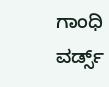ಗಾಂಧಿ
ವರ್ಡ್ಸ್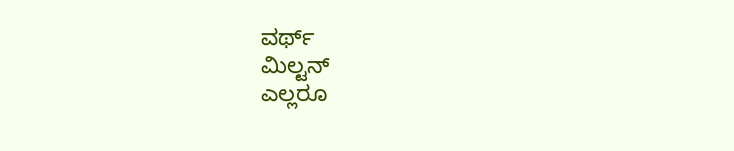ವರ್ಥ್
ಮಿಲ್ಟನ್
ಎಲ್ಲರೂ